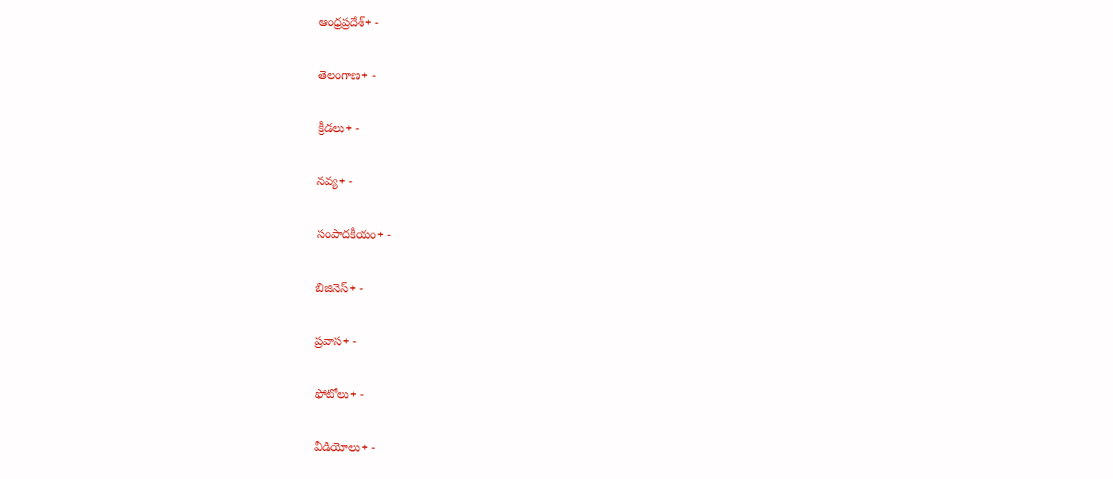ఆంధ్రప్రదేశ్+ -

తెలంగాణ+ -

క్రీడలు+ -

నవ్య+ -

సంపాదకీయం+ -

బిజినెస్+ -

ప్రవాస+ -

ఫోటోలు+ -

వీడియోలు+ -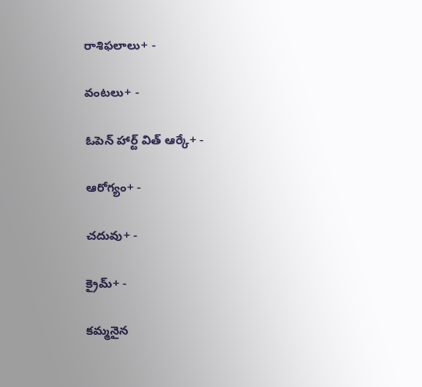రాశిఫలాలు+ -

వంటలు+ -

ఓపెన్ హార్ట్ విత్ ఆర్కే+ -

ఆరోగ్యం+ -

చదువు+ -

క్రైమ్+ -

కమ్మనైన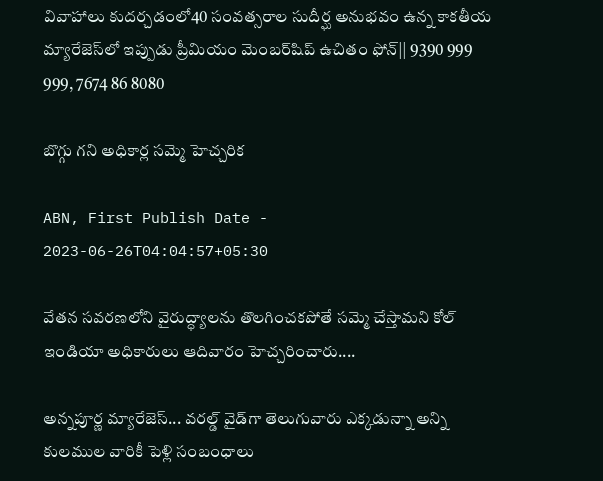వివాహాలు కుదర్చడంలో40 సంవత్సరాల సుదీర్ఘ అనుభవం ఉన్న కాకతీయ మ్యారేజెస్‌లో ఇప్పుడు ప్రీమియం మెంబర్‌షిప్‌ ఉచితం ఫోన్|| 9390 999 999, 7674 86 8080

బొగ్గు గని అధికార్ల సమ్మె హెచ్చరిక

ABN, First Publish Date - 2023-06-26T04:04:57+05:30

వేతన సవరణలోని వైరుద్ధ్యాలను తొలగించకపోతే సమ్మె చేస్తామని కోల్‌ ఇండియా అధికారులు ఆదివారం హెచ్చరించారు....

అన్నపూర్ణ మ్యారేజెస్... వరల్డ్ వైడ్‌గా తెలుగువారు ఎక్కడున్నా అన్ని కులముల వారికీ పెళ్లి సంబంధాలు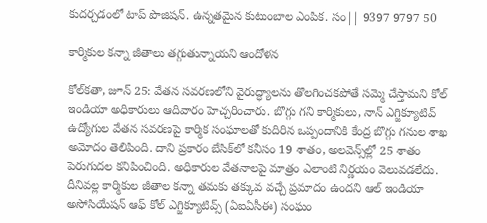కుదర్చడంలో టాప్ పొజిషన్. ఉన్నతమైన కుటుంబాల ఎంపిక. సం|| 9397 9797 50

కార్మికుల కన్నా జీతాలు తగ్గుతున్నాయని ఆందోళన

కోల్‌కతా, జూన్‌ 25: వేతన సవరణలోని వైరుద్ధ్యాలను తొలగించకపోతే సమ్మె చేస్తామని కోల్‌ ఇండియా అధికారులు ఆదివారం హెచ్చరించారు. బొగ్గు గని కార్మికులు, నాన్‌ ఎగ్జిక్యూటివ్‌ ఉద్యోగుల వేతన సవరణపై కార్మిక సంఘాలతో కుదిరిన ఒప్పందానికి కేంద్ర బొగ్గు గనుల శాఖ అమోదం తెలిపింది. దాని ప్రకారం బేసిక్‌లో కనీసం 19 శాతం, అలవెన్స్‌ల్లో 25 శాతం పెరుగుదల కనిపించింది. అధికారుల వేతనాలపై మాత్రం ఎలాంటి నిర్ణయం వెలువడలేదు. దీనివల్ల కార్మికుల జీతాల కన్నా తమకు తక్కువ వచ్చే ప్రమాదం ఉందని ఆల్‌ ఇండియా అసోసియేషన్‌ ఆఫ్‌ కోల్‌ ఎగ్జిక్యూటివ్స్‌ (ఏఐఏసీఈ) సంఘం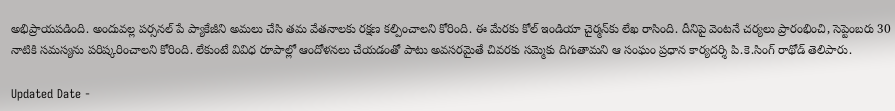అభిప్రాయపడింది. అందువల్ల పర్సనల్‌ పే ప్యాకేజీని అమలు చేసి తమ వేతనాలకు రక్షణ కల్పించాలని కోరింది. ఈ మేరకు కోల్‌ ఇండియా చైర్మన్‌కు లేఖ రాసింది. దీనిపై వెంటనే చర్యలు ప్రారంభించి, సెప్టెంబరు 30 నాటికి సమస్యను పరిష్కరించాలని కోరింది. లేకుంటే వివిధ రూపాల్లో ఆందోళనలు చేయడంతో పాటు అవసరమైతే చివరకు సమ్మెకు దిగుతామని ఆ సంఘం ప్రధాన కార్యదర్శి పి.కె.సింగ్‌ రాథోడ్‌ తెలిపారు.

Updated Date -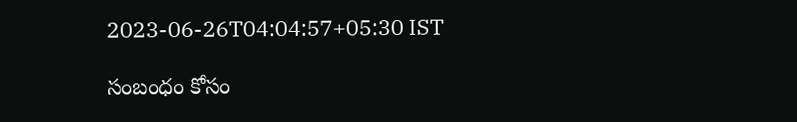2023-06-26T04:04:57+05:30 IST

సంబంధం కోసం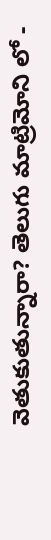వెతుకుతున్నారా? తెలుగు మాట్రిమోని లో -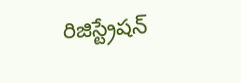రిజిస్ట్రేషన్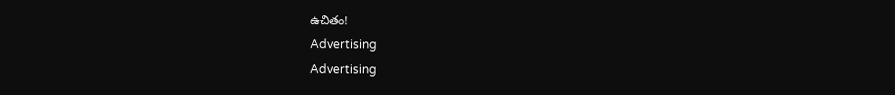ఉచితం!
Advertising
Advertising